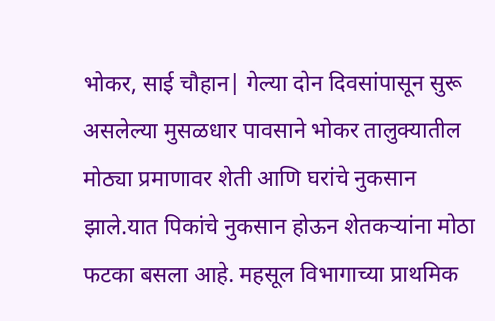भोकर, साई चौहान| गेल्या दोन दिवसांपासून सुरू असलेल्या मुसळधार पावसाने भोकर तालुक्यातील मोठ्या प्रमाणावर शेती आणि घरांचे नुकसान झाले.यात पिकांचे नुकसान होऊन शेतकऱ्यांना मोठा फटका बसला आहे. महसूल विभागाच्या प्राथमिक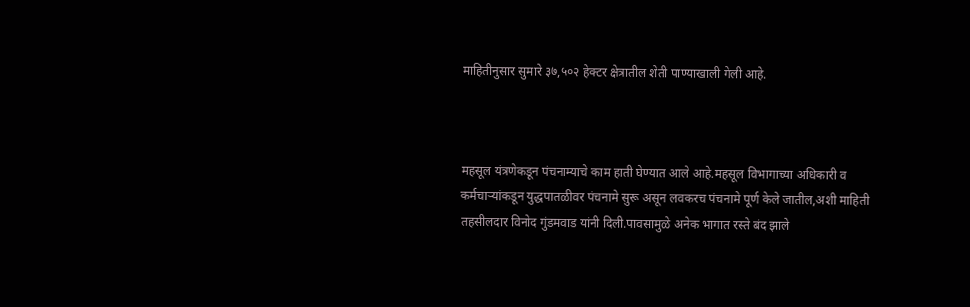माहितीनुसार सुमारे ३७,५०२ हेक्टर क्षेत्रातील शेती पाण्याखाली गेली आहे.



महसूल यंत्रणेकडून पंचनाम्याचे काम हाती घेण्यात आले आहे.महसूल विभागाच्या अधिकारी व कर्मचाऱ्यांकडून युद्धपातळीवर पंचनामे सुरू असून लवकरच पंचनामे पूर्ण केले जातील,अशी माहिती तहसीलदार विनोद गुंडमवाड यांनी दिली.पावसामुळे अनेक भागात रस्ते बंद झाले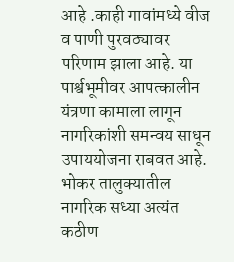आहे .काही गावांमध्ये वीज व पाणी पुरवठ्यावर परिणाम झाला आहे. या पार्श्वभूमीवर आपत्कालीन यंत्रणा कामाला लागून नागरिकांशी समन्वय साधून उपाययोजना राबवत आहे. भोकर तालुक्यातील नागरिक सध्या अत्यंत कठीण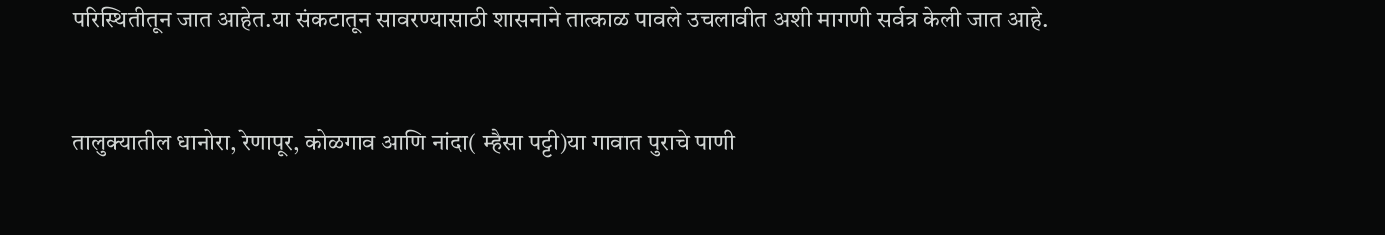परिस्थितीतून जात आहेत.या संकटातून सावरण्यासाठी शासनाने तात्काळ पावले उचलावीत अशी मागणी सर्वत्र केली जात आहे.


तालुक्यातील धानोरा, रेणापूर, कोळगाव आणि नांदा( म्हैसा पट्टी)या गावात पुराचे पाणी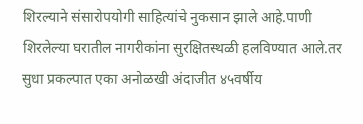शिरल्याने संसारोपयोगी साहित्यांचे नुकसान झाले आहे.पाणी शिरलेल्या घरातील नागरीकांना सुरक्षितस्थळी हलविण्यात आले.तर सुधा प्रकल्पात एका अनोळखी अंदाजीत ४५वर्षीय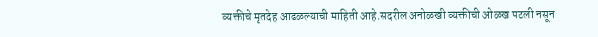व्यक्तीचे मृतदेह आढळल्याची माहिती आहे.सदरील अनोळखी व्यक्तीची ओळख पटली नसून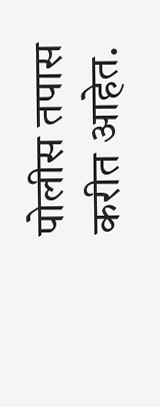पोलीस तपास करीत आहेत.